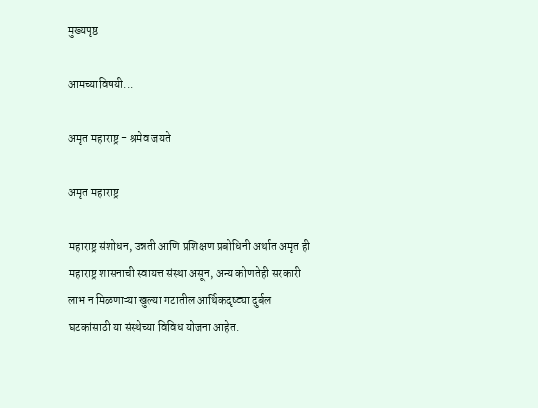मुख्यपृष्ठ

आमच्याविषयी...

अमृत महाराष्ट्र - श्रमेव जयते

अमृत महाराष्ट्र

महाराष्ट्र संशोधन, उन्नती आणि प्रशिक्षण प्रबोधिनी अर्थात अमृत ही महाराष्ट्र शासनाची स्वायत्त संस्था असून, अन्य कोणतेही सरकारी लाभ न मिळणाऱ्या खुल्या गटातील आर्थिकदृष्ट्या दुर्बल घटकांसाठी या संस्थेच्या विविध योजना आहेत.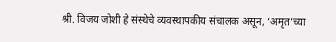श्री. विजय जोशी हे संस्थेचे व्यवस्थापकीय संचालक असून, ‘अमृत’च्या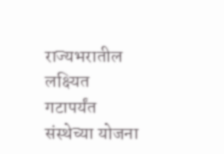राज्यभरातील लक्ष्यित गटापर्यंत संस्थेच्या योजना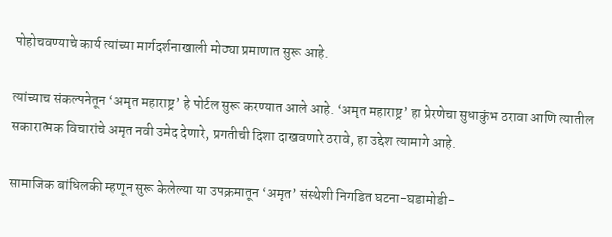पोहोचवण्याचे कार्य त्यांच्या मार्गदर्शनाखाली मोठ्या प्रमाणात सुरू आहे.

त्यांच्याच संकल्पनेतून ‘अमृत महाराष्ट्र’ हे पोर्टल सुरू करण्यात आले आहे. ‘अमृत महाराष्ट्र’ हा प्रेरणेचा सुधाकुंभ ठरावा आणि त्यातील सकारात्मक विचारांचे अमृत नवी उमेद देणारे, प्रगतीची दिशा दाखवणारे ठरावे, हा उद्देश त्यामागे आहे.

सामाजिक बांधिलकी म्हणून सुरू केलेल्या या उपक्रमातून ‘अमृत’ संस्थेशी निगडित घटना-घडामोडी-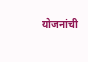योजनांची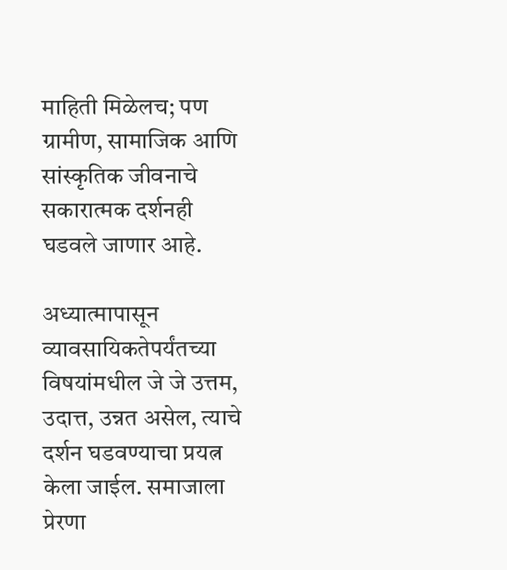माहिती मिळेलच; पण ग्रामीण, सामाजिक आणि सांस्कृतिक जीवनाचे सकारात्मक दर्शनही घडवले जाणार आहे.

अध्यात्मापासून व्यावसायिकतेपर्यंतच्या विषयांमधील जे जे उत्तम, उदात्त, उन्नत असेल, त्याचे दर्शन घडवण्याचा प्रयत्न केला जाईल. समाजाला प्रेरणा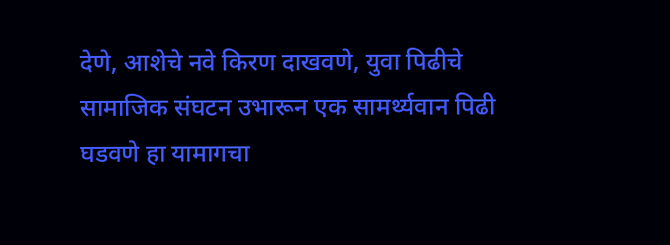देणे, आशेचे नवे किरण दाखवणे, युवा पिढीचे सामाजिक संघटन उभारून एक सामर्थ्यवान पिढी घडवणे हा यामागचा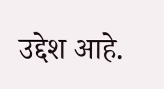उद्देश आहे.